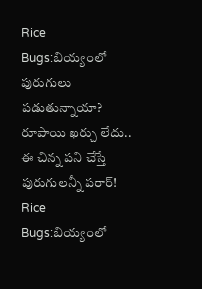Rice Bugs:బియ్యంలో పురుగులు పడుతున్నాయా? రూపాయి ఖర్చు లేదు.. ఈ చిన్న పని చేస్తే పురుగులన్నీ పరార్!
Rice Bugs:బియ్యంలో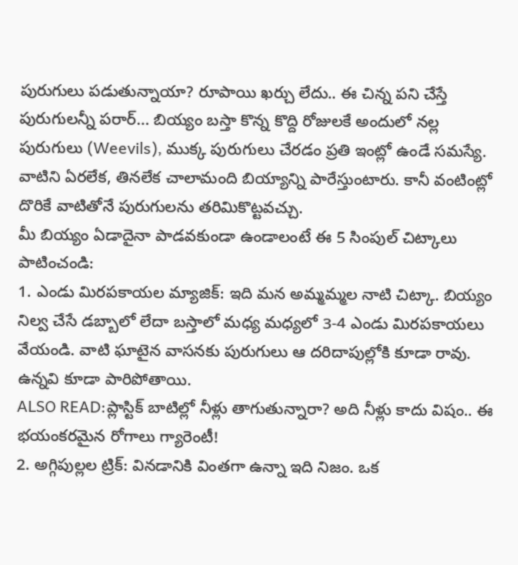పురుగులు పడుతున్నాయా? రూపాయి ఖర్చు లేదు.. ఈ చిన్న పని చేస్తే పురుగులన్నీ పరార్… బియ్యం బస్తా కొన్న కొద్ది రోజులకే అందులో నల్ల పురుగులు (Weevils), ముక్క పురుగులు చేరడం ప్రతి ఇంట్లో ఉండే సమస్యే. వాటిని ఏరలేక, తినలేక చాలామంది బియ్యాన్ని పారేస్తుంటారు. కానీ వంటింట్లో దొరికే వాటితోనే పురుగులను తరిమికొట్టవచ్చు.
మీ బియ్యం ఏడాదైనా పాడవకుండా ఉండాలంటే ఈ 5 సింపుల్ చిట్కాలు పాటించండి:
1. ఎండు మిరపకాయల మ్యాజిక్: ఇది మన అమ్మమ్మల నాటి చిట్కా. బియ్యం నిల్వ చేసే డబ్బాలో లేదా బస్తాలో మధ్య మధ్యలో 3-4 ఎండు మిరపకాయలు వేయండి. వాటి ఘాటైన వాసనకు పురుగులు ఆ దరిదాపుల్లోకి కూడా రావు. ఉన్నవి కూడా పారిపోతాయి.
ALSO READ:ప్లాస్టిక్ బాటిల్లో నీళ్లు తాగుతున్నారా? అది నీళ్లు కాదు విషం.. ఈ భయంకరమైన రోగాలు గ్యారెంటీ!
2. అగ్గిపుల్లల ట్రిక్: వినడానికి వింతగా ఉన్నా ఇది నిజం. ఒక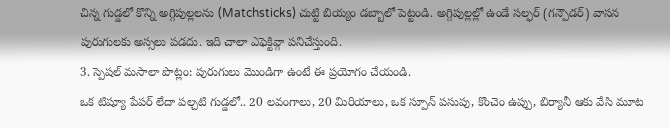చిన్న గుడ్డలో కొన్ని అగ్గిపుల్లలను (Matchsticks) చుట్టి బియ్యం డబ్బాలో పెట్టండి. అగ్గిపుల్లల్లో ఉండే సల్ఫర్ (గన్పౌడర్) వాసన పురుగులకు అస్సలు పడదు. ఇది చాలా ఎఫెక్టివ్గా పనిచేస్తుంది.
3. స్పెషల్ మసాలా పొట్లం: పురుగులు మొండిగా ఉంటే ఈ ప్రయోగం చేయండి.
ఒక టిష్యూ పేపర్ లేదా పల్చటి గుడ్డలో.. 20 లవంగాలు, 20 మిరియాలు, ఒక స్పూన్ పసుపు, కొంచెం ఉప్పు, బిర్యానీ ఆకు వేసి మూట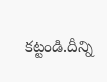కట్టండి.దీన్ని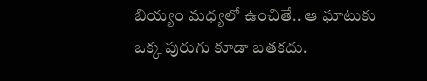బియ్యం మధ్యలో ఉంచితే.. ఆ ఘాటుకు ఒక్క పురుగు కూడా బతకదు.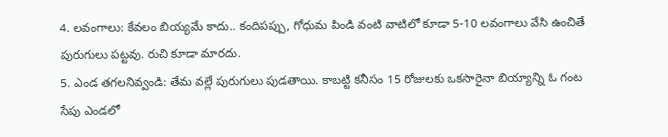4. లవంగాలు: కేవలం బియ్యమే కాదు.. కందిపప్పు, గోధుమ పిండి వంటి వాటిలో కూడా 5-10 లవంగాలు వేసి ఉంచితే పురుగులు పట్టవు. రుచి కూడా మారదు.
5. ఎండ తగలనివ్వండి: తేమ వల్లే పురుగులు పుడతాయి. కాబట్టి కనీసం 15 రోజులకు ఒకసారైనా బియ్యాన్ని ఓ గంట సేపు ఎండలో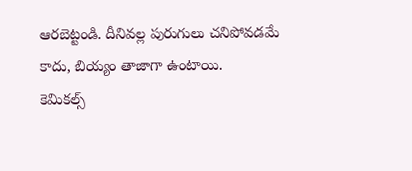ఆరబెట్టండి. దీనివల్ల పురుగులు చనిపోవడమే కాదు, బియ్యం తాజాగా ఉంటాయి.
కెమికల్స్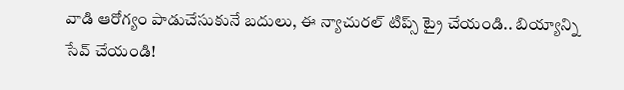వాడి ఆరోగ్యం పాడుచేసుకునే బదులు, ఈ న్యాచురల్ టిప్స్ ట్రై చేయండి.. బియ్యాన్ని సేవ్ చేయండి!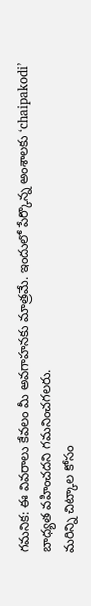గమనిక: ఈ వివరాలు కేవలం మీ అవగాహనకు మాత్రమే. ఇందులో పేర్కొన్న అంశాలకు ‘chaipakodi’ బాధ్యత వహించదని గమనించగలరు.
మరిన్ని చిట్కాల కోసం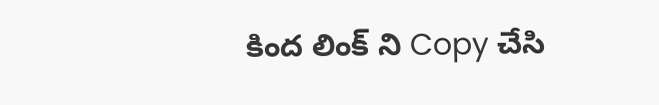కింద లింక్ ని Copy చేసి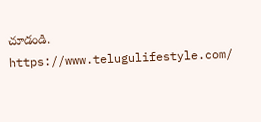చూడండి.
https://www.telugulifestyle.com/